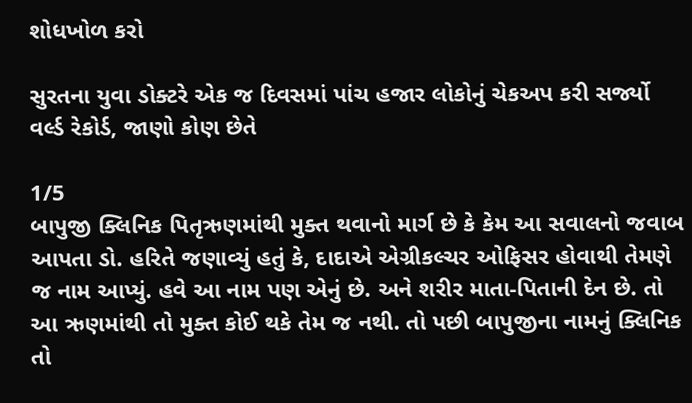શોધખોળ કરો

સુરતના યુવા ડોક્ટરે એક જ દિવસમાં પાંચ હજાર લોકોનું ચેકઅપ કરી સર્જ્યો વર્લ્ડ રેકોર્ડ, જાણો કોણ છેતે

1/5
બાપુજી ક્લિનિક પિતૃઋણમાંથી મુક્ત થવાનો માર્ગ છે કે કેમ આ સવાલનો જવાબ આપતા ડો. હરિતે જણાવ્યું હતું કે, દાદાએ એગ્રીકલ્ચર ઓફિસર હોવાથી તેમણે જ નામ આપ્યું. હવે આ નામ પણ એનું છે. અને શરીર માતા-પિતાની દેન છે. તો આ ઋણમાંથી તો મુક્ત કોઈ થકે તેમ જ નથી. તો પછી બાપુજીના નામનું ક્લિનિક તો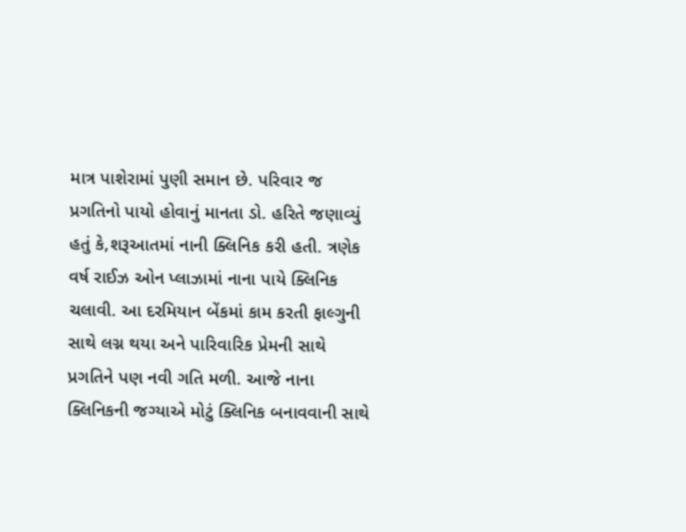માત્ર પાશેરામાં પુણી સમાન છે. પરિવાર જ પ્રગતિનો પાયો હોવાનું માનતા ડો. હરિતે જણાવ્યું હતું કે,શરૂઆતમાં નાની ક્લિનિક કરી હતી. ત્રણેક વર્ષ રાઈઝ ઓન પ્લાઝામાં નાના પાયે ક્લિનિક ચલાવી. આ દરમિયાન બેંકમાં કામ કરતી ફાલ્ગુની સાથે લગ્ન થયા અને પારિવારિક પ્રેમની સાથે પ્રગતિને પણ નવી ગતિ મળી. આજે નાના ક્લિનિકની જગ્યાએ મોટું ક્લિનિક બનાવવાની સાથે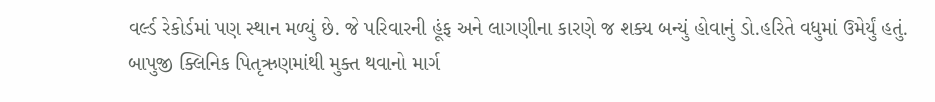વર્લ્ડ રેકોર્ડમાં પણ સ્થાન મળ્યું છે. જે પરિવારની હૂંફ અને લાગણીના કારણે જ શક્ય બન્યું હોવાનું ડો.હરિતે વધુમાં ઉમેર્યું હતું.
બાપુજી ક્લિનિક પિતૃઋણમાંથી મુક્ત થવાનો માર્ગ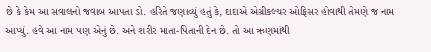છે કે કેમ આ સવાલનો જવાબ આપતા ડો. હરિતે જણાવ્યું હતું કે, દાદાએ એગ્રીકલ્ચર ઓફિસર હોવાથી તેમણે જ નામ આપ્યું. હવે આ નામ પણ એનું છે. અને શરીર માતા-પિતાની દેન છે. તો આ ઋણમાંથી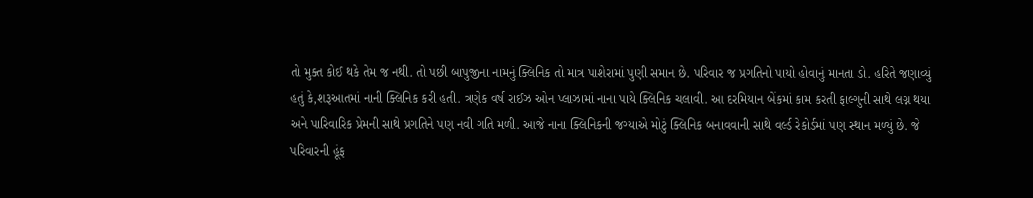તો મુક્ત કોઈ થકે તેમ જ નથી. તો પછી બાપુજીના નામનું ક્લિનિક તો માત્ર પાશેરામાં પુણી સમાન છે. પરિવાર જ પ્રગતિનો પાયો હોવાનું માનતા ડો. હરિતે જણાવ્યું હતું કે,શરૂઆતમાં નાની ક્લિનિક કરી હતી. ત્રણેક વર્ષ રાઈઝ ઓન પ્લાઝામાં નાના પાયે ક્લિનિક ચલાવી. આ દરમિયાન બેંકમાં કામ કરતી ફાલ્ગુની સાથે લગ્ન થયા અને પારિવારિક પ્રેમની સાથે પ્રગતિને પણ નવી ગતિ મળી. આજે નાના ક્લિનિકની જગ્યાએ મોટું ક્લિનિક બનાવવાની સાથે વર્લ્ડ રેકોર્ડમાં પણ સ્થાન મળ્યું છે. જે પરિવારની હૂંફ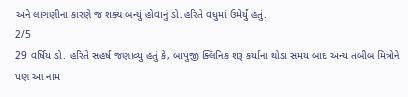અને લાગણીના કારણે જ શક્ય બન્યું હોવાનું ડો.હરિતે વધુમાં ઉમેર્યું હતું.
2/5
29 વર્ષિય ડો. હરિતે સહર્ષ જણાવ્યુ હતું કે, બાપુજી ક્લિનિક શરૂ કર્યાના થોડા સમય બાદ અન્ય તબીબ મિત્રોને પણ આ નામ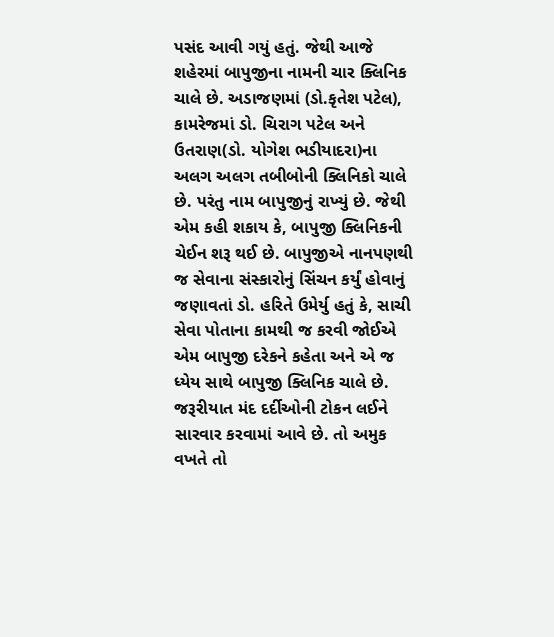પસંદ આવી ગયું હતું. જેથી આજે શહેરમાં બાપુજીના નામની ચાર ક્લિનિક ચાલે છે. અડાજણમાં (ડો.કૃતેશ પટેલ), કામરેજમાં ડો. ચિરાગ પટેલ અને ઉતરાણ(ડો. યોગેશ ભડીયાદરા)ના અલગ અલગ તબીબોની ક્લિનિકો ચાલે છે. પરંતુ નામ બાપુજીનું રાખ્યું છે. જેથી એમ કહી શકાય કે, બાપુજી ક્લિનિકની ચેઈન શરૂ થઈ છે. બાપુજીએ નાનપણથી જ સેવાના સંસ્કારોનું સિંચન કર્યું હોવાનું જણાવતાં ડો. હરિતે ઉમેર્યુ હતું કે, સાચી સેવા પોતાના કામથી જ કરવી જોઈએ એમ બાપુજી દરેકને કહેતા અને એ જ ધ્યેય સાથે બાપુજી ક્લિનિક ચાલે છે. જરૂરીયાત મંદ દર્દીઓની ટોકન લઈને સારવાર કરવામાં આવે છે. તો અમુક વખતે તો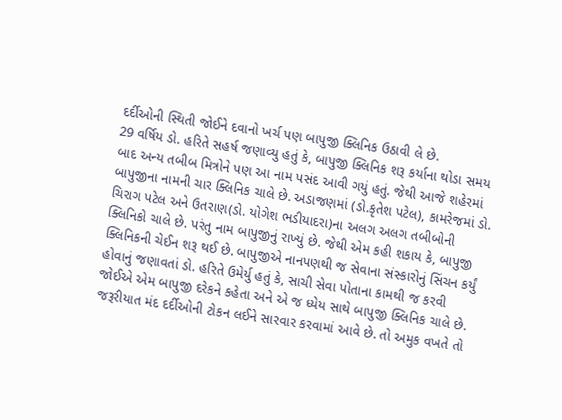દર્દીઓની સ્થિતી જોઈને દવાનો ખર્ચ પણ બાપુજી ક્લિનિક ઉઠાવી લે છે.
29 વર્ષિય ડો. હરિતે સહર્ષ જણાવ્યુ હતું કે, બાપુજી ક્લિનિક શરૂ કર્યાના થોડા સમય બાદ અન્ય તબીબ મિત્રોને પણ આ નામ પસંદ આવી ગયું હતું. જેથી આજે શહેરમાં બાપુજીના નામની ચાર ક્લિનિક ચાલે છે. અડાજણમાં (ડો.કૃતેશ પટેલ), કામરેજમાં ડો. ચિરાગ પટેલ અને ઉતરાણ(ડો. યોગેશ ભડીયાદરા)ના અલગ અલગ તબીબોની ક્લિનિકો ચાલે છે. પરંતુ નામ બાપુજીનું રાખ્યું છે. જેથી એમ કહી શકાય કે, બાપુજી ક્લિનિકની ચેઈન શરૂ થઈ છે. બાપુજીએ નાનપણથી જ સેવાના સંસ્કારોનું સિંચન કર્યું હોવાનું જણાવતાં ડો. હરિતે ઉમેર્યુ હતું કે, સાચી સેવા પોતાના કામથી જ કરવી જોઈએ એમ બાપુજી દરેકને કહેતા અને એ જ ધ્યેય સાથે બાપુજી ક્લિનિક ચાલે છે. જરૂરીયાત મંદ દર્દીઓની ટોકન લઈને સારવાર કરવામાં આવે છે. તો અમુક વખતે તો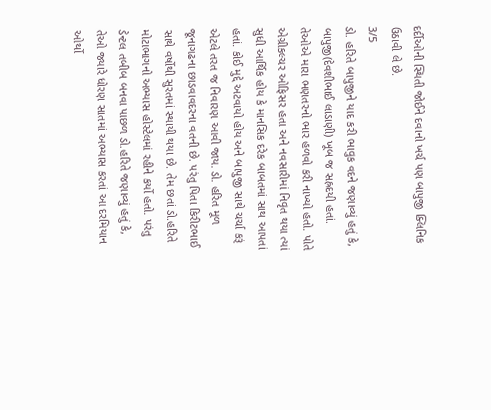દર્દીઓની સ્થિતી જોઈને દવાનો ખર્ચ પણ બાપુજી ક્લિનિક ઉઠાવી લે છે.
3/5
ડો. હરિતે બાપુજીને યાદ કરી ભાવુક વદને જણાવ્યું હતું કે, બાપુજી(દેવશીભાઈ લાડાણી) ખૂબ જ સહ્રદયી હતાં. તેઓએ મારા ભણતરનો ભાર હળવો કરી નાખ્યો હતો. પોતે એગ્રીકલ્ચર ઓફિસર હતા અને નવસારીમાં નિવૃત થયા ત્યાં સુધી આર્થિક હોય કે માનસિક દરેક બાબતમાં સાથ આપતાં હતાં. કોઈ મુદ્દે અટવાયો હોય અને બાપુજી સાથે ચર્ચા કરૂં એટલે તરત જ નિવારણ આવી જાય. ડો. હરિત મૂળ જૂનાગઢના છાડવાવદરના વતની છે. પરંતુ પિતા કિરીટભાઈ સાથે વર્ષોથી સુરતમાં સ્થાયી થયા છે. તેમ છતાં ડો.હરિતે મોટાભાગનો અભ્યાસ હોસ્ટેલમાં રહીને કર્યો હતો. પરંતુ ડેન્ટલ તબીબ બનવા પાછળ ડો.હરિતે જણાવ્યું હતું કે, તેઓ જ્યારે ધોરણ સાતમાં અભ્યાસ કરતાં આ દરમિયાન ઓર્થો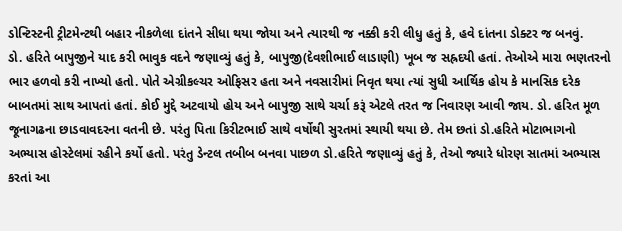ડોન્ટિસ્ટની ટ્રીટમેન્ટથી બહાર નીકળેલા દાંતને સીધા થયા જોયા અને ત્યારથી જ નક્કી કરી લીધુ હતું કે, હવે દાંતના ડોક્ટર જ બનવું.
ડો. હરિતે બાપુજીને યાદ કરી ભાવુક વદને જણાવ્યું હતું કે, બાપુજી(દેવશીભાઈ લાડાણી) ખૂબ જ સહ્રદયી હતાં. તેઓએ મારા ભણતરનો ભાર હળવો કરી નાખ્યો હતો. પોતે એગ્રીકલ્ચર ઓફિસર હતા અને નવસારીમાં નિવૃત થયા ત્યાં સુધી આર્થિક હોય કે માનસિક દરેક બાબતમાં સાથ આપતાં હતાં. કોઈ મુદ્દે અટવાયો હોય અને બાપુજી સાથે ચર્ચા કરૂં એટલે તરત જ નિવારણ આવી જાય. ડો. હરિત મૂળ જૂનાગઢના છાડવાવદરના વતની છે. પરંતુ પિતા કિરીટભાઈ સાથે વર્ષોથી સુરતમાં સ્થાયી થયા છે. તેમ છતાં ડો.હરિતે મોટાભાગનો અભ્યાસ હોસ્ટેલમાં રહીને કર્યો હતો. પરંતુ ડેન્ટલ તબીબ બનવા પાછળ ડો.હરિતે જણાવ્યું હતું કે, તેઓ જ્યારે ધોરણ સાતમાં અભ્યાસ કરતાં આ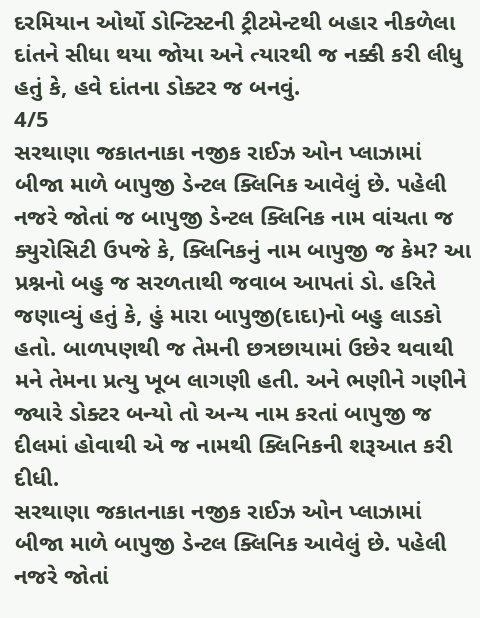દરમિયાન ઓર્થો ડોન્ટિસ્ટની ટ્રીટમેન્ટથી બહાર નીકળેલા દાંતને સીધા થયા જોયા અને ત્યારથી જ નક્કી કરી લીધુ હતું કે, હવે દાંતના ડોક્ટર જ બનવું.
4/5
સરથાણા જકાતનાકા નજીક રાઈઝ ઓન પ્લાઝામાં બીજા માળે બાપુજી ડેન્ટલ ક્લિનિક આવેલું છે. પહેલી નજરે જોતાં જ બાપુજી ડેન્ટલ ક્લિનિક નામ વાંચતા જ ક્યુરોસિટી ઉપજે કે, ક્લિનિકનું નામ બાપુજી જ કેમ? આ પ્રશ્નનો બહુ જ સરળતાથી જવાબ આપતાં ડો. હરિતે જણાવ્યું હતું કે, હું મારા બાપુજી(દાદા)નો બહુ લાડકો હતો. બાળપણથી જ તેમની છત્રછાયામાં ઉછેર થવાથી મને તેમના પ્રત્યુ ખૂબ લાગણી હતી. અને ભણીને ગણીને જ્યારે ડોક્ટર બન્યો તો અન્ય નામ કરતાં બાપુજી જ દીલમાં હોવાથી એ જ નામથી ક્લિનિકની શરૂઆત કરી દીધી.
સરથાણા જકાતનાકા નજીક રાઈઝ ઓન પ્લાઝામાં બીજા માળે બાપુજી ડેન્ટલ ક્લિનિક આવેલું છે. પહેલી નજરે જોતાં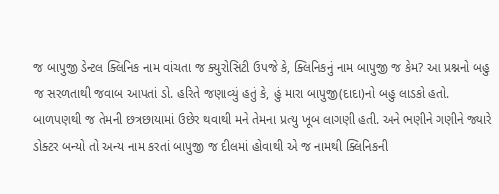જ બાપુજી ડેન્ટલ ક્લિનિક નામ વાંચતા જ ક્યુરોસિટી ઉપજે કે, ક્લિનિકનું નામ બાપુજી જ કેમ? આ પ્રશ્નનો બહુ જ સરળતાથી જવાબ આપતાં ડો. હરિતે જણાવ્યું હતું કે, હું મારા બાપુજી(દાદા)નો બહુ લાડકો હતો. બાળપણથી જ તેમની છત્રછાયામાં ઉછેર થવાથી મને તેમના પ્રત્યુ ખૂબ લાગણી હતી. અને ભણીને ગણીને જ્યારે ડોક્ટર બન્યો તો અન્ય નામ કરતાં બાપુજી જ દીલમાં હોવાથી એ જ નામથી ક્લિનિકની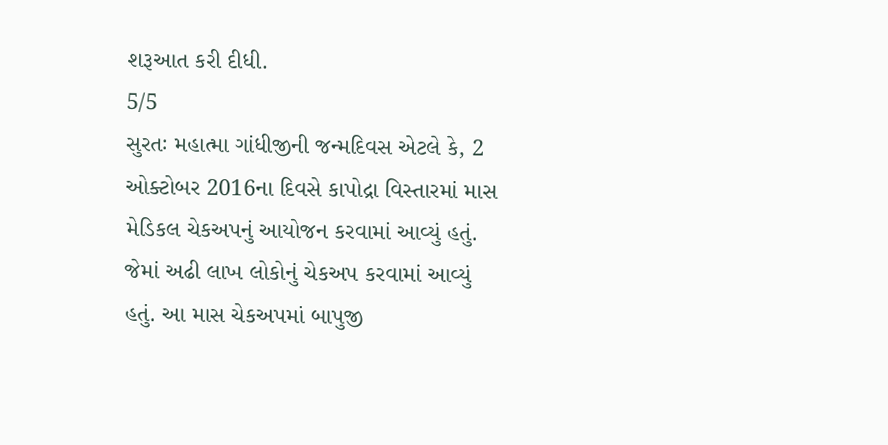શરૂઆત કરી દીધી.
5/5
સુરતઃ મહાત્મા ગાંધીજીની જન્મદિવસ એટલે કે, 2 ઓક્ટોબર 2016ના દિવસે કાપોદ્રા વિસ્તારમાં માસ મેડિકલ ચેકઅપનું આયોજન કરવામાં આવ્યું હતું. જેમાં અઢી લાખ લોકોનું ચેકઅપ કરવામાં આવ્યું હતું. આ માસ ચેકઅપમાં બાપુજી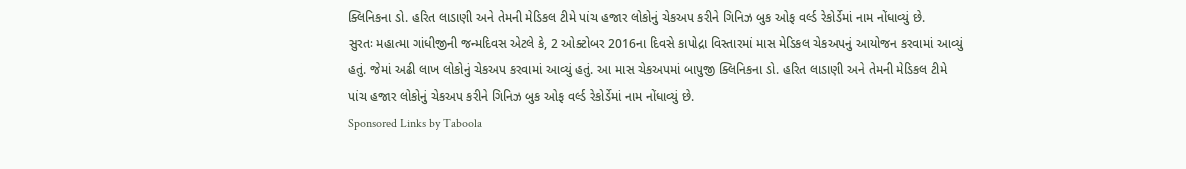ક્લિનિકના ડો. હરિત લાડાણી અને તેમની મેડિકલ ટીમે પાંચ હજાર લોકોનું ચેકઅપ કરીને ગિનિઝ બુક ઓફ વર્લ્ડ રેકોર્ડેમાં નામ નોંધાવ્યું છે.
સુરતઃ મહાત્મા ગાંધીજીની જન્મદિવસ એટલે કે, 2 ઓક્ટોબર 2016ના દિવસે કાપોદ્રા વિસ્તારમાં માસ મેડિકલ ચેકઅપનું આયોજન કરવામાં આવ્યું હતું. જેમાં અઢી લાખ લોકોનું ચેકઅપ કરવામાં આવ્યું હતું. આ માસ ચેકઅપમાં બાપુજી ક્લિનિકના ડો. હરિત લાડાણી અને તેમની મેડિકલ ટીમે પાંચ હજાર લોકોનું ચેકઅપ કરીને ગિનિઝ બુક ઓફ વર્લ્ડ રેકોર્ડેમાં નામ નોંધાવ્યું છે.
Sponsored Links by Taboola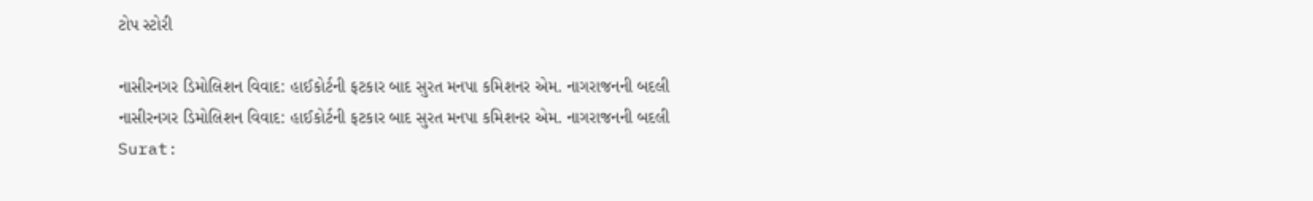ટોપ સ્ટોરી

નાસીરનગર ડિમોલિશન વિવાદ: હાઈકોર્ટની ફટકાર બાદ સુરત મનપા કમિશનર એમ. નાગરાજનની બદલી
નાસીરનગર ડિમોલિશન વિવાદ: હાઈકોર્ટની ફટકાર બાદ સુરત મનપા કમિશનર એમ. નાગરાજનની બદલી
Surat: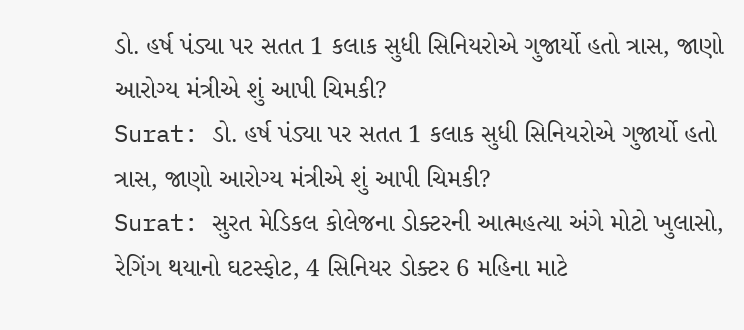ડો. હર્ષ પંડ્યા પર સતત 1 કલાક સુધી સિનિયરોએ ગુજાર્યો હતો ત્રાસ, જાણો આરોગ્ય મંત્રીએ શું આપી ચિમકી?
Surat: ડો. હર્ષ પંડ્યા પર સતત 1 કલાક સુધી સિનિયરોએ ગુજાર્યો હતો ત્રાસ, જાણો આરોગ્ય મંત્રીએ શું આપી ચિમકી?
Surat: સુરત મેડિકલ કોલેજના ડોક્ટરની આત્મહત્યા અંગે મોટો ખુલાસો, રેગિંગ થયાનો ઘટસ્ફોટ, 4 સિનિયર ડોક્ટર 6 મહિના માટે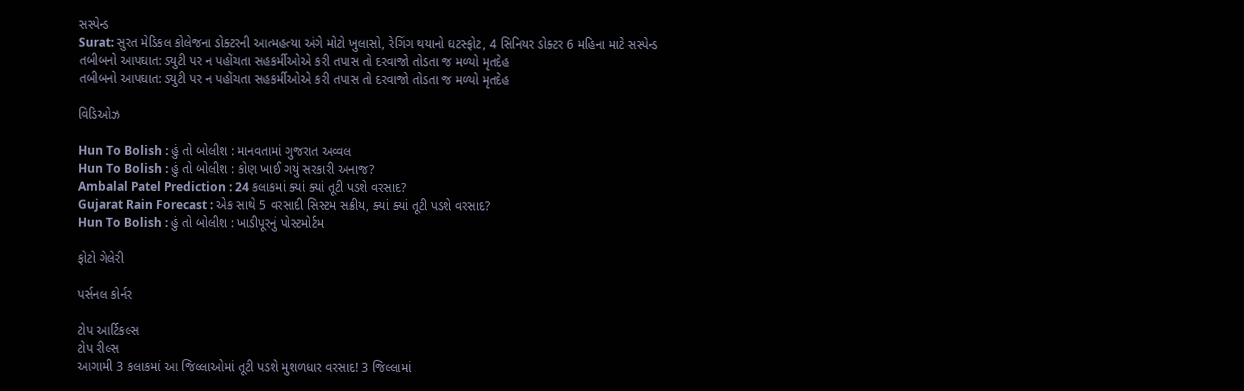સસ્પેન્ડ
Surat: સુરત મેડિકલ કોલેજના ડોક્ટરની આત્મહત્યા અંગે મોટો ખુલાસો, રેગિંગ થયાનો ઘટસ્ફોટ, 4 સિનિયર ડોક્ટર 6 મહિના માટે સસ્પેન્ડ
તબીબનો આપઘાત: ડ્યુટી પર ન પહોંચતા સહકર્મીઓએ કરી તપાસ તો દરવાજો તોડતા જ મળ્યો મૃતદેહ
તબીબનો આપઘાત: ડ્યુટી પર ન પહોંચતા સહકર્મીઓએ કરી તપાસ તો દરવાજો તોડતા જ મળ્યો મૃતદેહ

વિડિઓઝ

Hun To Bolish : હું તો બોલીશ : માનવતામાં ગુજરાત અવ્વલ
Hun To Bolish : હું તો બોલીશ : કોણ ખાઈ ગયું સરકારી અનાજ?
Ambalal Patel Prediction : 24 કલાકમાં ક્યાં ક્યાં તૂટી પડશે વરસાદ?
Gujarat Rain Forecast : એક સાથે 5 વરસાદી સિસ્ટમ સક્રીય, ક્યાં ક્યાં તૂટી પડશે વરસાદ?
Hun To Bolish : હું તો બોલીશ : ખાડીપૂરનું પોસ્ટમોર્ટમ

ફોટો ગેલેરી

પર્સનલ કોર્નર

ટોપ આર્ટિકલ્સ
ટોપ રીલ્સ
આગામી 3 કલાકમાં આ જિલ્લાઓમાં તૂટી પડશે મુશળધાર વરસાદ! 3 જિલ્લામાં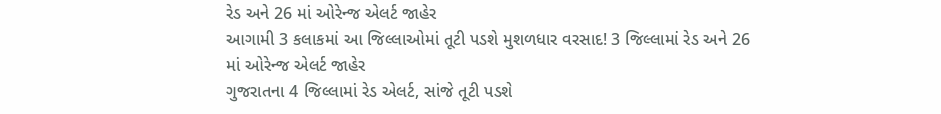રેડ અને 26 માં ઓરેન્જ એલર્ટ જાહેર
આગામી 3 કલાકમાં આ જિલ્લાઓમાં તૂટી પડશે મુશળધાર વરસાદ! 3 જિલ્લામાં રેડ અને 26 માં ઓરેન્જ એલર્ટ જાહેર
ગુજરાતના 4 જિલ્લામાં રેડ એલર્ટ, સાંજે તૂટી પડશે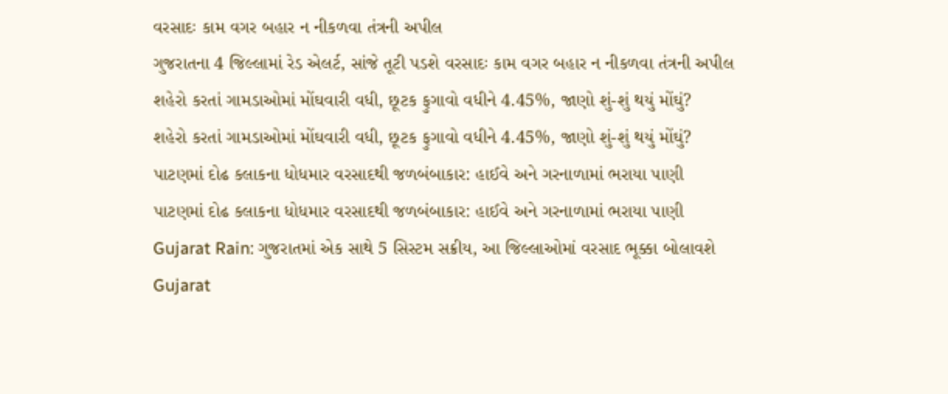વરસાદઃ કામ વગર બહાર ન નીકળવા તંત્રની અપીલ
ગુજરાતના 4 જિલ્લામાં રેડ એલર્ટ, સાંજે તૂટી પડશે વરસાદઃ કામ વગર બહાર ન નીકળવા તંત્રની અપીલ
શહેરો કરતાં ગામડાઓમાં મોંઘવારી વધી, છૂટક ફુગાવો વધીને 4.45%, જાણો શું-શું થયું મોંઘું?
શહેરો કરતાં ગામડાઓમાં મોંઘવારી વધી, છૂટક ફુગાવો વધીને 4.45%, જાણો શું-શું થયું મોંઘું?
પાટણમાં દોઢ કલાકના ધોધમાર વરસાદથી જળબંબાકાર: હાઈવે અને ગરનાળામાં ભરાયા પાણી
પાટણમાં દોઢ કલાકના ધોધમાર વરસાદથી જળબંબાકાર: હાઈવે અને ગરનાળામાં ભરાયા પાણી
Gujarat Rain: ગુજરાતમાં એક સાથે 5 સિસ્ટમ સક્રીય, આ જિલ્લાઓમાં વરસાદ ભૂક્કા બોલાવશે
Gujarat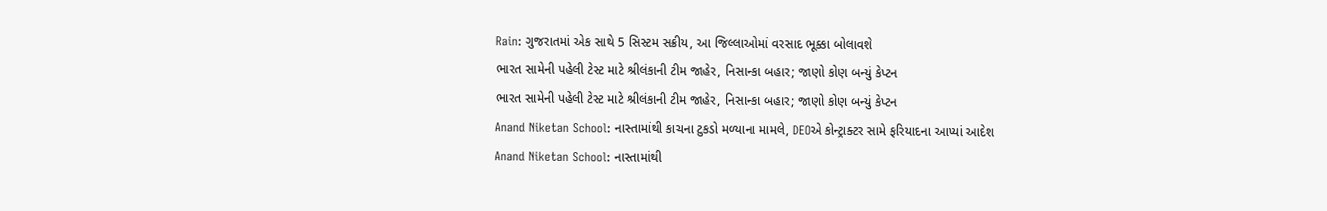Rain: ગુજરાતમાં એક સાથે 5 સિસ્ટમ સક્રીય, આ જિલ્લાઓમાં વરસાદ ભૂક્કા બોલાવશે
ભારત સામેની પહેલી ટેસ્ટ માટે શ્રીલંકાની ટીમ જાહેર, નિસાન્કા બહાર; જાણો કોણ બન્યું કેપ્ટન
ભારત સામેની પહેલી ટેસ્ટ માટે શ્રીલંકાની ટીમ જાહેર, નિસાન્કા બહાર; જાણો કોણ બન્યું કેપ્ટન
Anand Niketan School: નાસ્તામાંથી કાચના ટુકડો મળ્યાના મામલે, DEOએ કોન્ટ્રાક્ટર સામે ફરિયાદના આપ્યાં આદેશ
Anand Niketan School: નાસ્તામાંથી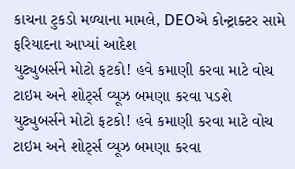કાચના ટુકડો મળ્યાના મામલે, DEOએ કોન્ટ્રાક્ટર સામે ફરિયાદના આપ્યાં આદેશ
યુટ્યુબર્સને મોટો ફટકો! હવે કમાણી કરવા માટે વોચ ટાઇમ અને શોર્ટ્સ વ્યૂઝ બમણા કરવા પડશે
યુટ્યુબર્સને મોટો ફટકો! હવે કમાણી કરવા માટે વોચ ટાઇમ અને શોર્ટ્સ વ્યૂઝ બમણા કરવા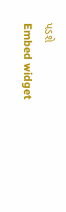પડશે
Embed widget